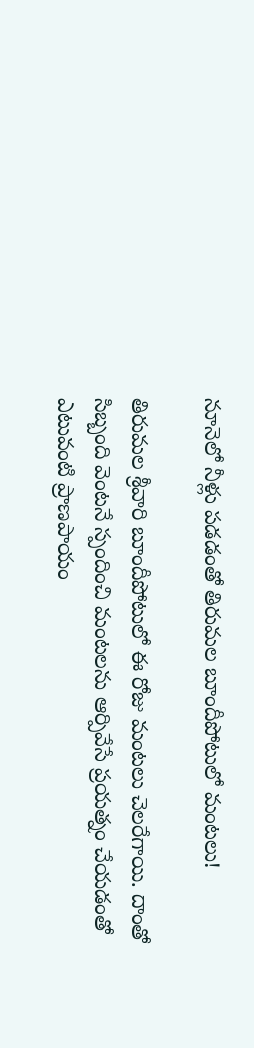నూనెలో నీళ్లు పడడంతో తిరుమ‌ల‌ బూందీపోటులో మంటలు!

తిరుమల శ్రీవారి బూందీపోటులో ఈ రోజు మంట‌లు చెల‌రేగాయి. దాంతో సిబ్బంది వెంట‌నే స్పందించి మంట‌ల‌ను ఆర్పివేసే ప్ర‌య‌త్నం చేయ‌డంతో ఎటువంటి ప్రాణపాయం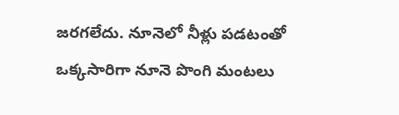జ‌ర‌గ‌లేదు. నూనెలో నీళ్లు పడటంతో ఒక్కసారిగా నూనె పొంగి మంటలు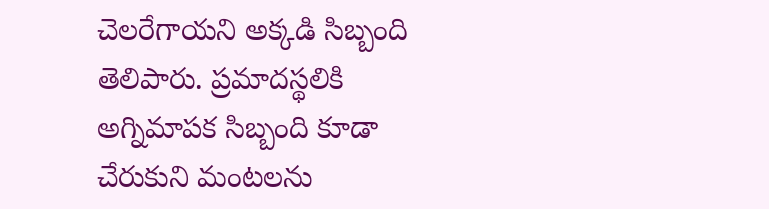చెలరేగాయని అక్క‌డి సిబ్బంది తెలిపారు. ప్ర‌మాద‌స్థ‌లికి అగ్నిమాపక సిబ్బంది కూడా చేరుకుని మంటలను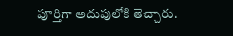పూర్తిగా అదుపులోకి తెచ్చారు.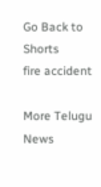Go Back to Shorts
fire accident

More Telugu News